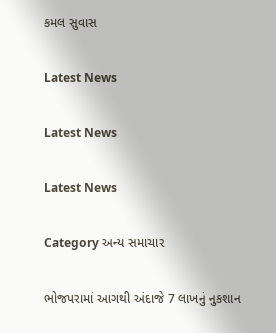કમલ સુવાસ

Latest News

Latest News

Latest News

Category અન્ય સમાચાર

ભોજપરામાં આગથી અંદાજે 7 લાખનું નુકશાન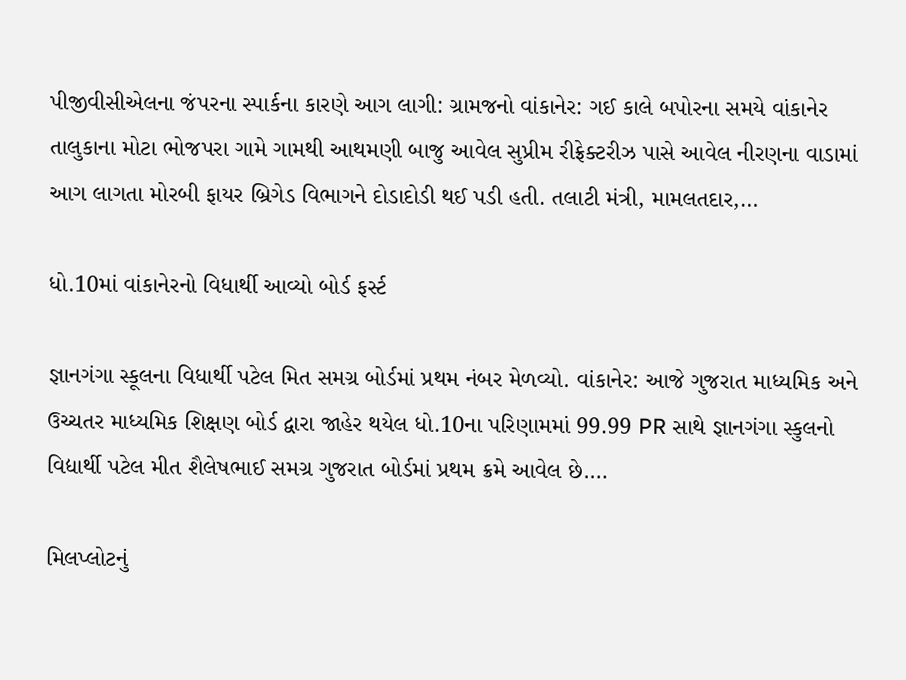પીજીવીસીએલના જંપરના સ્પાર્કના કારણે આગ લાગી: ગ્રામજનો વાંકાનેર: ગઈ કાલે બપોરના સમયે વાંકાનેર તાલુકાના મોટા ભોજપરા ગામે ગામથી આથમણી બાજુ આવેલ સુપ્રીમ રીફ્રેક્ટરીઝ પાસે આવેલ નીરણના વાડામાં આગ લાગતા મોરબી ફાયર બ્રિગેડ વિભાગને દોડાદોડી થઈ પડી હતી. તલાટી મંત્રી, મામલતદાર,…

ધો.10માં વાંકાનેરનો વિધાર્થી આવ્યો બોર્ડ ફર્સ્ટ

જ્ઞાનગંગા સ્કૂલના વિધાર્થી પટેલ મિત સમગ્ર બોર્ડમાં પ્રથમ નંબર મેળવ્યો. વાંકાનેર: આજે ગુજરાત માધ્યમિક અને ઉચ્ચતર માધ્યમિક શિક્ષણ બોર્ડ દ્વારા જાહેર થયેલ ધો.10ના પરિણામમાં 99.99 PR સાથે જ્ઞાનગંગા સ્કુલનો વિદ્યાર્થી પટેલ મીત શૈલેષભાઈ સમગ્ર ગુજરાત બોર્ડમાં પ્રથમ ક્રમે આવેલ છે.…

મિલપ્લોટનું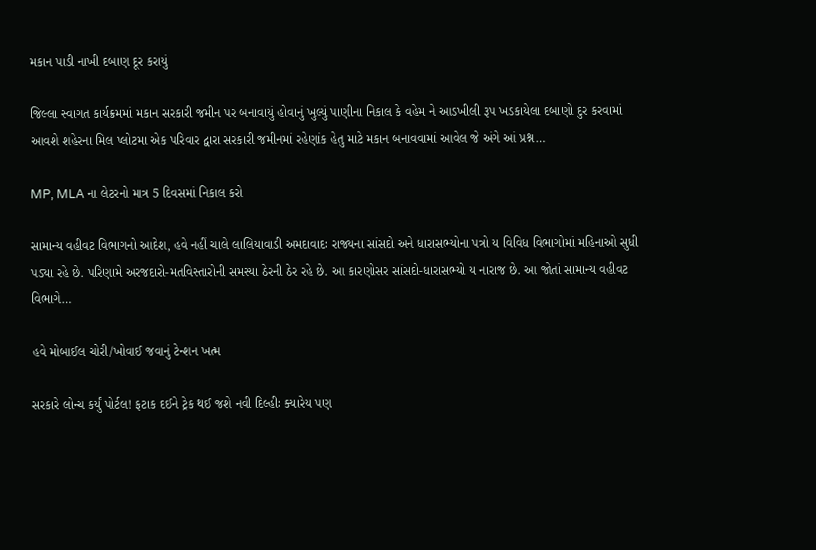મકાન પાડી નાખી દબાણ દૂર કરાયું

જિલ્લા સ્વાગત કાર્યક્રમમાં મકાન સરકારી જમીન પર બનાવાયું હોવાનું ખુલ્યું પાણીના નિકાલ કે વહેમ ને આડખીલી રૂપ ખડકાયેલા દબાણો દુર કરવામાં આવશે શહેરના મિલ પ્લોટમા એક પરિવાર દ્વારા સરકારી જમીનમાં રહેણાંક હેતુ માટે મકાન બનાવવામાં આવેલ જે અંગે આં પ્રશ્ન…

MP, MLA ના લેટરનો માત્ર 5 દિવસમાં નિકાલ કરો

સામાન્ય વહીવટ વિભાગનો આદેશ, હવે નહીં ચાલે લાલિયાવાડી અમદાવાદઃ રાજ્યના સાંસદો અને ધારાસભ્યોના પત્રો ય વિવિધ વિભાગોમાં મહિનાઓ સુધી પડ્યા રહે છે. પરિણામે અરજદારો-મતવિસ્તારોની સમસ્યા ઠેરની ઠેર રહે છે. આ કારણોસર સાંસદો-ધારાસભ્યો ય નારાજ છે. આ જોતાં સામાન્ય વહીવટ વિભાગે…

હવે મોબાઈલ ચોરી/ખોવાઈ જવાનું ટેન્શન ખત્મ

સરકારે લોન્ચ કર્યું પોર્ટલ! ફટાક દઈને ટ્રેક થઈ જશે નવી દિલ્હીઃ ક્યારેય પણ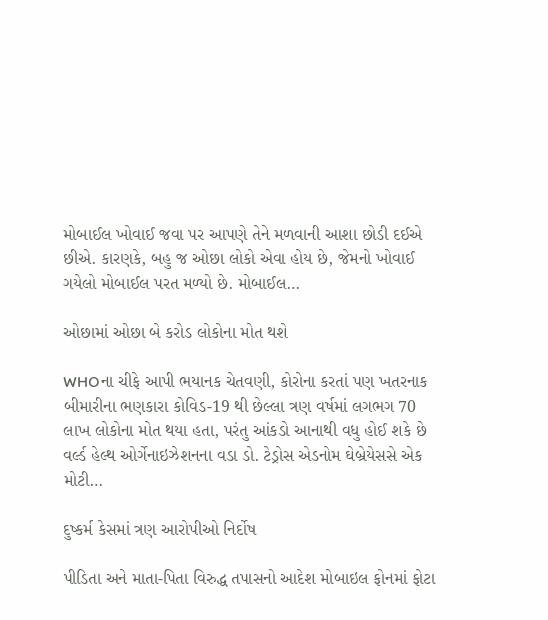મોબાઈલ ખોવાઈ જવા પર આપણે તેને મળવાની આશા છોડી દઈએ છીએ. કારણકે, બહુ જ ઓછા લોકો એવા હોય છે, જેમનો ખોવાઈ ગયેલો મોબાઈલ પરત મળ્યો છે. મોબાઈલ…

ઓછામાં ઓછા બે કરોડ લોકોના મોત થશે

WHOના ચીફે આપી ભયાનક ચેતવણી, કોરોના કરતાં પણ ખતરનાક બીમારીના ભણકારા કોવિડ-19 થી છેલ્લા ત્રણ વર્ષમાં લગભગ 70 લાખ લોકોના મોત થયા હતા, પરંતુ આંકડો આનાથી વધુ હોઈ શકે છે વર્લ્ડ હેલ્થ ઓર્ગેનાઇઝેશનના વડા ડો. ટેડ્રોસ એડનોમ ઘેબ્રેયેસસે એક મોટી…

દુષ્કર્મ કેસમાં ત્રણ આરોપીઓ નિર્દોષ

પીડિતા અને માતા-પિતા વિરુદ્ધ તપાસનો આદેશ મોબાઇલ ફોનમાં ફોટા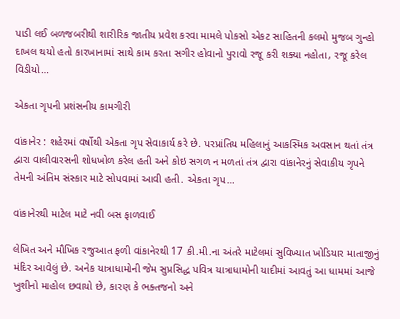પાડી લઈ બળજબરીથી શારીરિક જાતીય પ્રવેશ કરવા મામલે પોકસો એકટ સાહિતની કલમો મુજબ ગુન્હો દાખલ થયો હતો કારખાનામાં સાથે કામ કરતા સગીર હોવાનો પુરાવો રજૂ કરી શક્યા નહોતા, રજૂ કરેલ વિડીયો…

એકતા ગૃપની પ્રશંસનીય કામગીરી

વાંકાનેર : શહેરમાં વર્ષોથી એકતા ગૃપ સેવાકાર્ય કરે છે. પરપ્રાંતિય મહિલાનું આકસ્‍મિક અવસાન થતાં તંત્ર દ્વારા વાલીવારસની શોધખોળ કરેલ હતી અને કોઇ સગળ ન મળતાં તંત્ર દ્વારા વાંકાનેરનું સેવાકીય ગૃપને તેમની અંતિમ સંસ્‍કાર માટે સોપવામાં આવી હતી. એકતા ગૃપ…

વાંકાનેરથી માટેલ માટે નવી બસ ફાળવાઈ

લેખિત અને મૌખિક રજુઆત ફળી વાંકાનેરથી 17 કી.મી.ના અંતરે માટેલમાં સુવિખ્યાત ખોડિયાર માતાજીનું મંદિર આવેલું છે. અનેક યાત્રાધામોની જેમ સુપ્રસિદ્ધ પવિત્ર યાત્રાધામોની યાદીમાં આવતું આ ધામમાં આજે ખુશીનો માહોલ છવાયો છે, કારણ કે ભક્તજનો અને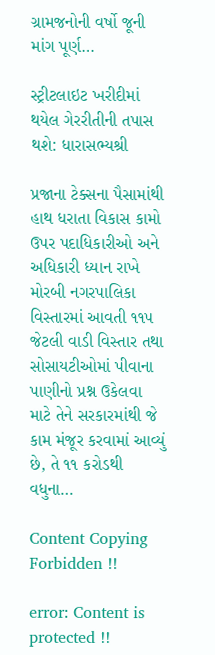ગ્રામજનોની વર્ષો જૂની માંગ પૂર્ણ…

સ્ટ્રીટલાઇટ ખરીદીમાં થયેલ ગેરરીતીની તપાસ થશે: ધારાસભ્યશ્રી

પ્રજાના ટેક્સના પૈસામાંથી હાથ ધરાતા વિકાસ કામો ઉપર પદાધિકારીઓ અને અધિકારી ધ્યાન રાખે મોરબી નગરપાલિકા વિસ્તારમાં આવતી ૧૧૫ જેટલી વાડી વિસ્તાર તથા સોસાયટીઓમાં પીવાના પાણીનો પ્રશ્ન ઉકેલવા માટે તેને સરકારમાંથી જે કામ મંજૂર કરવામાં આવ્યું છે, તે ૧૧ કરોડથી વધુના…

Content Copying Forbidden !!

error: Content is protected !!